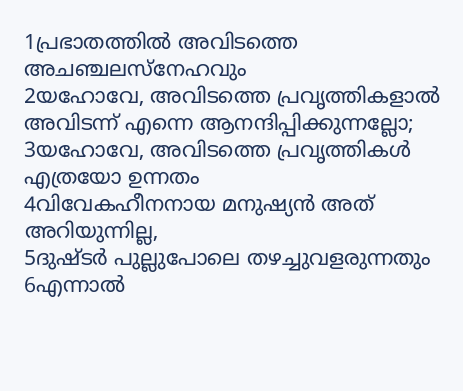1പ്രഭാതത്തിൽ അവിടത്തെ അചഞ്ചലസ്നേഹവും
2യഹോവേ, അവിടത്തെ പ്രവൃത്തികളാൽ അവിടന്ന് എന്നെ ആനന്ദിപ്പിക്കുന്നല്ലോ;
3യഹോവേ, അവിടത്തെ പ്രവൃത്തികൾ എത്രയോ ഉന്നതം
4വിവേകഹീനനായ മനുഷ്യൻ അത് അറിയുന്നില്ല,
5ദുഷ്ടർ പുല്ലുപോലെ തഴച്ചുവളരുന്നതും
6എന്നാൽ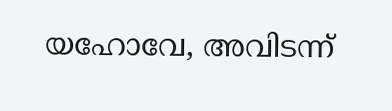യഹോവേ, അവിടന്ന്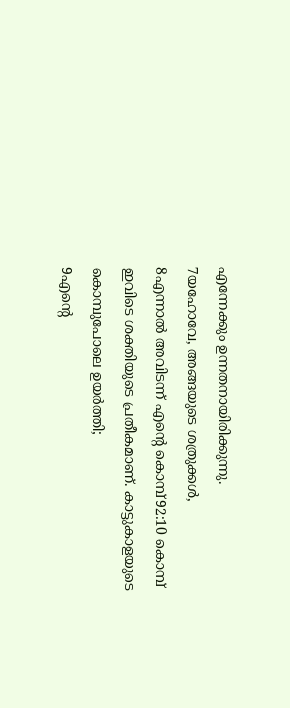എന്നേക്കും ഉന്നതനായിരിക്കുന്നു.
7യഹോവേ, അങ്ങയുടെ ശത്രുക്കൾ,
8എന്നാൽ അവിടന്ന് എന്റെ കൊമ്പ്92:10 കൊമ്പ് ഇവിടെ ശക്തിയുടെ പ്രതീകമാണ്. കാട്ടുകാളയുടെ കൊമ്പുപോലെ ഉയർത്തി;
9എന്റെ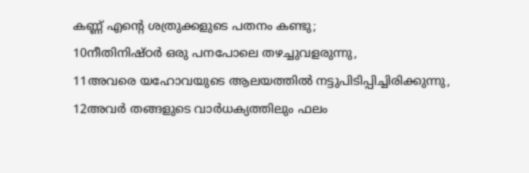കണ്ണ് എന്റെ ശത്രുക്കളുടെ പതനം കണ്ടു;
10നീതിനിഷ്ഠർ ഒരു പനപോലെ തഴച്ചുവളരുന്നു,
11അവരെ യഹോവയുടെ ആലയത്തിൽ നട്ടുപിടിപ്പിച്ചിരിക്കുന്നു,
12അവർ തങ്ങളുടെ വാർധക്യത്തിലും ഫലം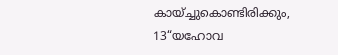കായ്ച്ചുകൊണ്ടിരിക്കും,
13“യഹോവ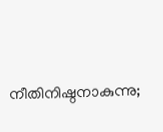നീതിനിഷ്ഠനാകുന്നു;